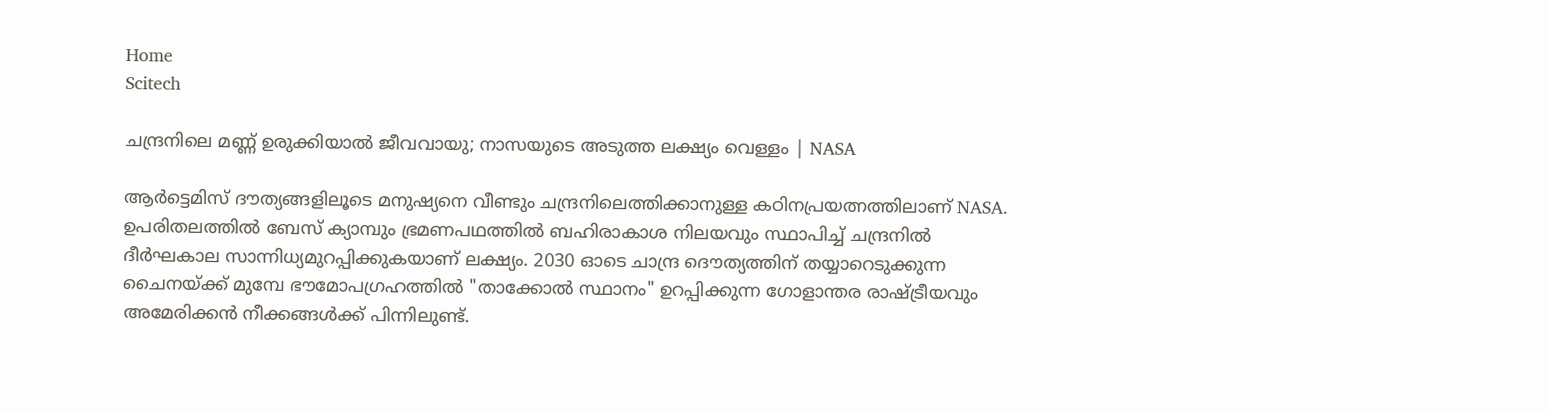Home
Scitech

ചന്ദ്രനിലെ മണ്ണ് ഉരുക്കിയാൽ ജീവവായു; നാസയുടെ അടുത്ത ലക്ഷ്യം വെള്ളം | NASA

ആർട്ടെമിസ് ദൗത്യങ്ങളിലൂടെ മനുഷ്യനെ വീണ്ടും ചന്ദ്രനിലെത്തിക്കാനുള്ള കഠിനപ്രയത്നത്തിലാണ് NASA. ഉപരിതലത്തിൽ ബേസ് ക്യാമ്പും ഭ്രമണപഥത്തിൽ ബഹിരാകാശ നിലയവും സ്ഥാപിച്ച് ചന്ദ്രനിൽ ദീർഘകാല സാന്നിധ്യമുറപ്പിക്കുകയാണ് ലക്ഷ്യം. 2030 ഓടെ ചാന്ദ്ര ദൌത്യത്തിന് തയ്യാറെടുക്കുന്ന ചൈനയ്ക്ക് മുമ്പേ ഭൗമോപഗ്രഹത്തിൽ "താക്കോൽ സ്ഥാനം" ഉറപ്പിക്കുന്ന ഗോളാന്തര രാഷ്ട്രീയവും അമേരിക്കൻ നീക്കങ്ങൾക്ക് പിന്നിലുണ്ട്.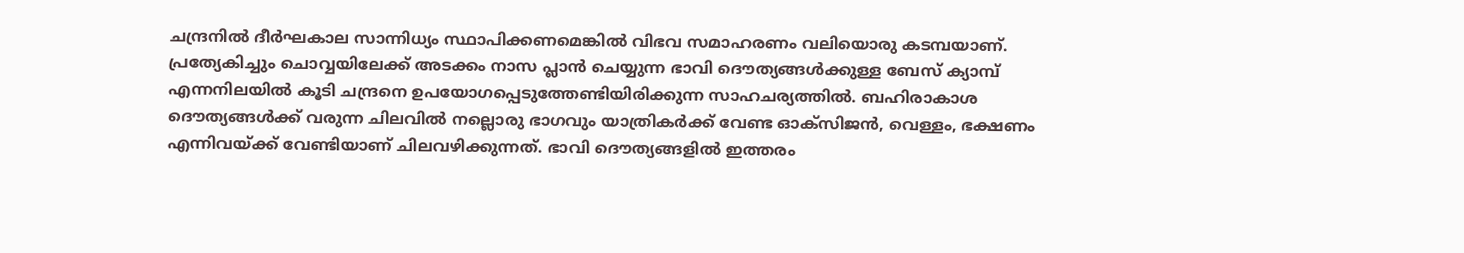ചന്ദ്രനിൽ ദീർഘകാല സാന്നിധ്യം സ്ഥാപിക്കണമെങ്കിൽ വിഭവ സമാഹരണം വലിയൊരു കടമ്പയാണ്. പ്രത്യേകിച്ചും ചൊവ്വയിലേക്ക് അടക്കം നാസ പ്ലാൻ ചെയ്യുന്ന ഭാവി ദൌത്യങ്ങൾക്കുള്ള ബേസ് ക്യാമ്പ് എന്നനിലയിൽ കൂടി ചന്ദ്രനെ ഉപയോഗപ്പെടുത്തേണ്ടിയിരിക്കുന്ന സാഹചര്യത്തിൽ. ബഹിരാകാശ ദൌത്യങ്ങൾക്ക് വരുന്ന ചിലവിൽ നല്ലൊരു ഭാഗവും യാത്രികർക്ക് വേണ്ട ഓക്സിജൻ, വെള്ളം, ഭക്ഷണം എന്നിവയ്ക്ക് വേണ്ടിയാണ് ചിലവഴിക്കുന്നത്. ഭാവി ദൌത്യങ്ങളിൽ ഇത്തരം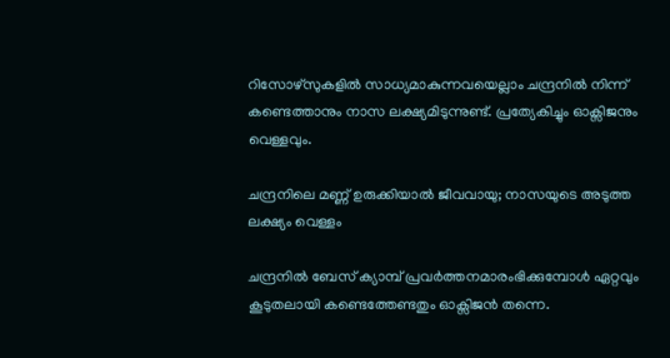റിസോഴ്സുകളിൽ സാധ്യമാകുന്നവയെല്ലാം ചന്ദ്രനിൽ നിന്ന് കണ്ടെത്താനും നാസ ലക്ഷ്യമിടുന്നുണ്ട്. പ്രത്യേകിച്ചും ഓക്സിജനും വെള്ളവും.

ചന്ദ്രനിലെ മണ്ണ് ഉരുക്കിയാൽ ജീവവായു; നാസയുടെ അടുത്ത ലക്ഷ്യം വെള്ളം

ചന്ദ്രനിൽ ബേസ് ക്യാമ്പ് പ്രവർത്തനമാരംഭിക്കുമ്പോൾ ഏറ്റവും കൂടുതലായി കണ്ടെത്തേണ്ടതും ഓക്സിജൻ തന്നെ.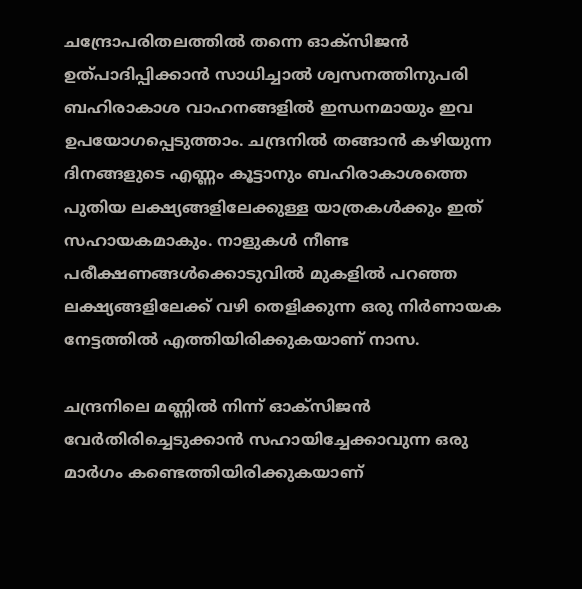ചന്ദ്രോപരിതലത്തിൽ തന്നെ ഓക്സിജൻ ഉത്പാദിപ്പിക്കാൻ സാധിച്ചാൽ ശ്വസനത്തിനുപരി ബഹിരാകാശ വാഹനങ്ങളിൽ ഇന്ധനമായും ഇവ ഉപയോഗപ്പെടുത്താം. ചന്ദ്രനിൽ തങ്ങാൻ കഴിയുന്ന ദിനങ്ങളുടെ എണ്ണം കൂട്ടാനും ബഹിരാകാശത്തെ പുതിയ ലക്ഷ്യങ്ങളിലേക്കുള്ള യാത്രകൾക്കും ഇത് സഹായകമാകും. നാളുകൾ നീണ്ട പരീക്ഷണങ്ങൾക്കൊടുവിൽ മുകളിൽ പറഞ്ഞ ലക്ഷ്യങ്ങളിലേക്ക് വഴി തെളിക്കുന്ന ഒരു നിർണായക നേട്ടത്തിൽ എത്തിയിരിക്കുകയാണ് നാസ.

ചന്ദ്രനിലെ മണ്ണിൽ നിന്ന് ഓക്സിജൻ വേർതിരിച്ചെടുക്കാൻ സഹായിച്ചേക്കാവുന്ന ഒരു മാർഗം കണ്ടെത്തിയിരിക്കുകയാണ്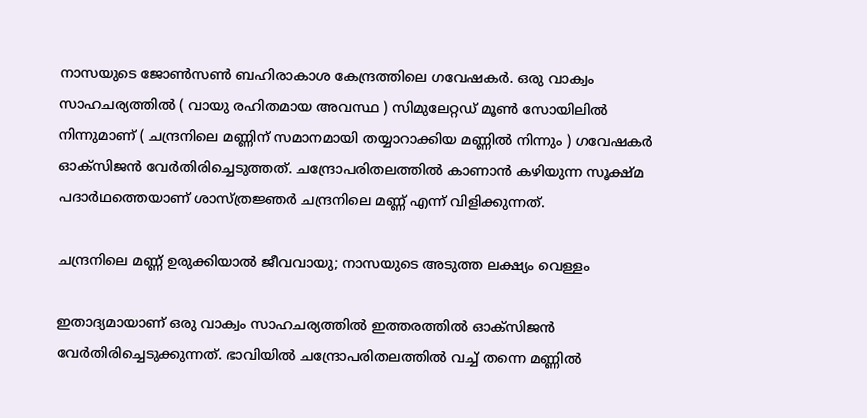നാസയുടെ ജോൺസൺ ബഹിരാകാശ കേന്ദ്രത്തിലെ ഗവേഷകർ. ഒരു വാക്വം സാഹചര്യത്തിൽ ( വായു രഹിതമായ അവസ്ഥ ) സിമുലേറ്റഡ് മൂൺ സോയിലിൽ നിന്നുമാണ് ( ചന്ദ്രനിലെ മണ്ണിന് സമാനമായി തയ്യാറാക്കിയ മണ്ണിൽ നിന്നും ) ഗവേഷകർ ഓക്സിജൻ വേർതിരിച്ചെടുത്തത്. ചന്ദ്രോപരിതലത്തിൽ കാണാൻ കഴിയുന്ന സൂക്ഷ്മ പദാർഥത്തെയാണ് ശാസ്ത്രജ്ഞർ ചന്ദ്രനിലെ മണ്ണ് എന്ന് വിളിക്കുന്നത്.

ചന്ദ്രനിലെ മണ്ണ് ഉരുക്കിയാൽ ജീവവായു; നാസയുടെ അടുത്ത ലക്ഷ്യം വെള്ളം

ഇതാദ്യമായാണ് ഒരു വാക്വം സാഹചര്യത്തിൽ ഇത്തരത്തിൽ ഓക്സിജൻ വേർതിരിച്ചെടുക്കുന്നത്. ഭാവിയിൽ ചന്ദ്രോപരിതലത്തിൽ വച്ച് തന്നെ മണ്ണിൽ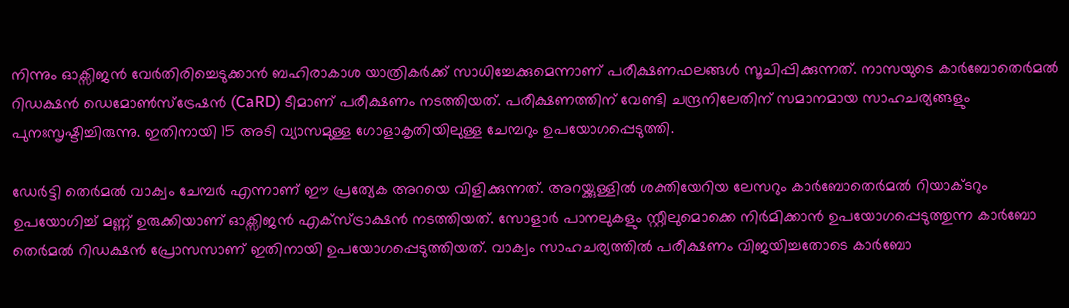നിന്നും ഓക്സിജൻ വേർതിരിച്ചെടുക്കാൻ ബഹിരാകാശ യാത്രികർക്ക് സാധിച്ചേക്കുമെന്നാണ് പരീക്ഷണഫലങ്ങൾ സൂചിപ്പിക്കുന്നത്. നാസയുടെ കാർബോതെർമൽ റിഡക്ഷൻ ഡെമോൺസ്‌ട്രേഷൻ (CaRD) ടീമാണ് പരീക്ഷണം നടത്തിയത്. പരീക്ഷണത്തിന് വേണ്ടി ചന്ദ്രനിലേതിന് സമാനമായ സാഹചര്യങ്ങളും പുനഃസൃഷ്ടിച്ചിരുന്നു. ഇതിനായി 15 അടി വ്യാസമുള്ള ഗോളാകൃതിയിലുള്ള ചേമ്പറും ഉപയോഗപ്പെടുത്തി.

ഡേർട്ടി തെർമൽ വാക്വം ചേമ്പർ എന്നാണ് ഈ പ്രത്യേക അറയെ വിളിക്കുന്നത്. അറയ്ക്കുള്ളിൽ ശക്തിയേറിയ ലേസറും കാർബോതെർമൽ റിയാക്ടറും ഉപയോഗിച്ച് മണ്ണ് ഉരുക്കിയാണ് ഓക്സിജൻ എക്സ്ട്രാക്ഷൻ നടത്തിയത്. സോളാർ പാനലുകളും സ്റ്റീലുമൊക്കെ നിർമിക്കാൻ ഉപയോഗപ്പെടുത്തുന്ന കാർബോ തെർമൽ റിഡക്ഷൻ പ്രോസസാണ് ഇതിനായി ഉപയോഗപ്പെടുത്തിയത്. വാക്വം സാഹചര്യത്തിൽ പരീക്ഷണം വിജയിച്ചതോടെ കാർബോ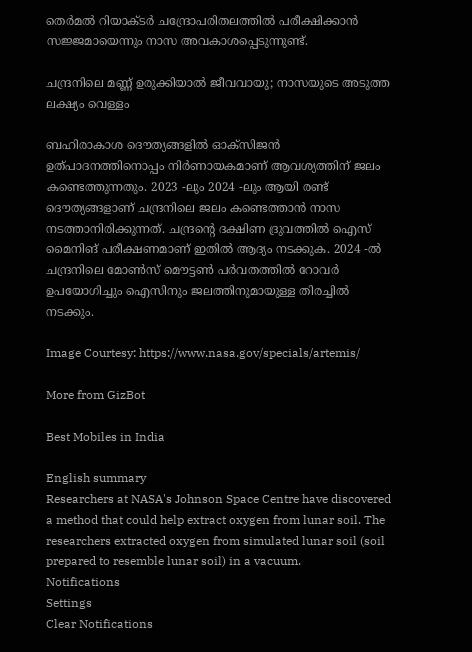തെർമൽ റിയാക്ടർ ചന്ദ്രോപരിതലത്തിൽ പരീക്ഷിക്കാൻ സജ്ജമായെന്നും നാസ അവകാശപ്പെടുന്നുണ്ട്.

ചന്ദ്രനിലെ മണ്ണ് ഉരുക്കിയാൽ ജീവവായു; നാസയുടെ അടുത്ത ലക്ഷ്യം വെള്ളം

ബഹിരാകാശ ദൌത്യങ്ങളിൽ ഓക്സിജൻ ഉത്പാദനത്തിനൊപ്പം നിർണായകമാണ് ആവശ്യത്തിന് ജലം കണ്ടെത്തുന്നതും. 2023 -ലും 2024 -ലും ആയി രണ്ട് ദൌത്യങ്ങളാണ് ചന്ദ്രനിലെ ജലം കണ്ടെത്താൻ നാസ നടത്താനിരിക്കുന്നത്. ചന്ദ്രന്റെ ദക്ഷിണ ദ്രുവത്തിൽ ഐസ് മൈനിങ് പരീക്ഷണമാണ് ഇതിൽ ആദ്യം നടക്കുക. 2024 -ൽ ചന്ദ്രനിലെ മോൺസ് മൌട്ടൺ പർവതത്തിൽ റോവർ ഉപയോഗിച്ചും ഐസിനും ജലത്തിനുമായുള്ള തിരച്ചിൽ നടക്കും.

Image Courtesy: https://www.nasa.gov/specials/artemis/

More from GizBot

Best Mobiles in India

English summary
Researchers at NASA's Johnson Space Centre have discovered a method that could help extract oxygen from lunar soil. The researchers extracted oxygen from simulated lunar soil (soil prepared to resemble lunar soil) in a vacuum.
Notifications
Settings
Clear Notifications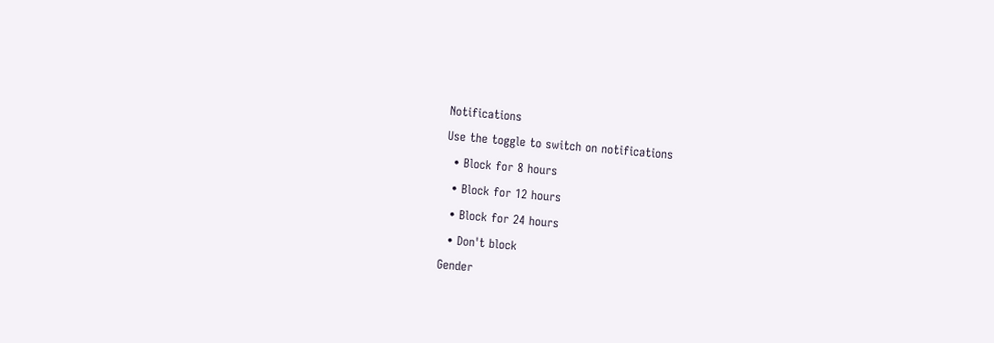Notifications
Use the toggle to switch on notifications
  • Block for 8 hours
  • Block for 12 hours
  • Block for 24 hours
  • Don't block
Gender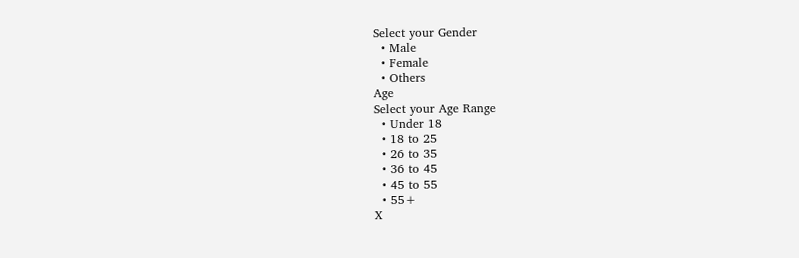Select your Gender
  • Male
  • Female
  • Others
Age
Select your Age Range
  • Under 18
  • 18 to 25
  • 26 to 35
  • 36 to 45
  • 45 to 55
  • 55+
X